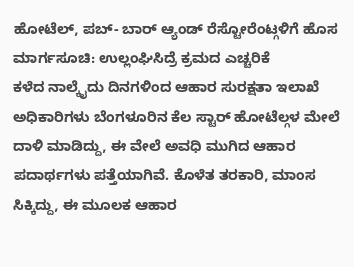ಹೋಟೆಲ್, ಪಬ್- ಬಾರ್ ಆ್ಯಂಡ್ ರೆಸ್ಟೋರೆಂಟ್ಗಳಿಗೆ ಹೊಸ ಮಾರ್ಗಸೂಚಿ: ಉಲ್ಲಂಘಿಸಿದ್ರೆ ಕ್ರಮದ ಎಚ್ಚರಿಕೆ
ಕಳೆದ ನಾಲ್ಕೈದು ದಿನಗಳಿಂದ ಆಹಾರ ಸುರಕ್ಷತಾ ಇಲಾಖೆ ಅಧಿಕಾರಿಗಳು ಬೆಂಗಳೂರಿನ ಕೆಲ ಸ್ಟಾರ್ ಹೋಟೆಲ್ಗಳ ಮೇಲೆ ದಾಳಿ ಮಾಡಿದ್ದು, ಈ ವೇಲೆ ಅವಧಿ ಮುಗಿದ ಆಹಾರ ಪದಾರ್ಥಗಳು ಪತ್ತೆಯಾಗಿವೆ. ಕೊಳೆತ ತರಕಾರಿ, ಮಾಂಸ ಸಿಕ್ಕಿದ್ದು, ಈ ಮೂಲಕ ಆಹಾರ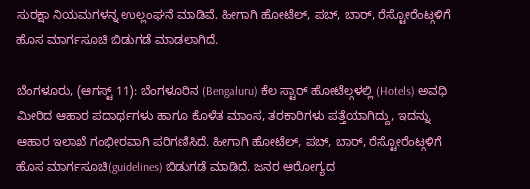ಸುರಕ್ಷಾ ನಿಯಮಗಳನ್ನ ಉಲ್ಲಂಘನೆ ಮಾಡಿವೆ. ಹೀಗಾಗಿ ಹೋಟೆಲ್, ಪಬ್, ಬಾರ್, ರೆಸ್ಟೋರೆಂಟ್ಗಳಿಗೆ ಹೊಸ ಮಾರ್ಗಸೂಚಿ ಬಿಡುಗಡೆ ಮಾಡಲಾಗಿದೆ.

ಬೆಂಗಳೂರು, (ಆಗಸ್ಟ್ 11): ಬೆಂಗಳೂರಿನ (Bengaluru) ಕೆಲ ಸ್ಟಾರ್ ಹೋಟೆಲ್ಗಳಲ್ಲಿ (Hotels) ಅವಧಿ ಮೀರಿದ ಆಹಾರ ಪದಾರ್ಥಗಳು ಹಾಗೂ ಕೊಳೆತ ಮಾಂಸ, ತರಕಾರಿಗಳು ಪತ್ತೆಯಾಗಿದ್ದು, ಇದನ್ನು ಆಹಾರ ಇಲಾಖೆ ಗಂಭೀರವಾಗಿ ಪರಿಗಣಿಸಿದೆ. ಹೀಗಾಗಿ ಹೋಟೆಲ್, ಪಬ್, ಬಾರ್, ರೆಸ್ಟೋರೆಂಟ್ಗಳಿಗೆ ಹೊಸ ಮಾರ್ಗಸೂಚಿ(guidelines) ಬಿಡುಗಡೆ ಮಾಡಿದೆ. ಜನರ ಆರೋಗ್ಯದ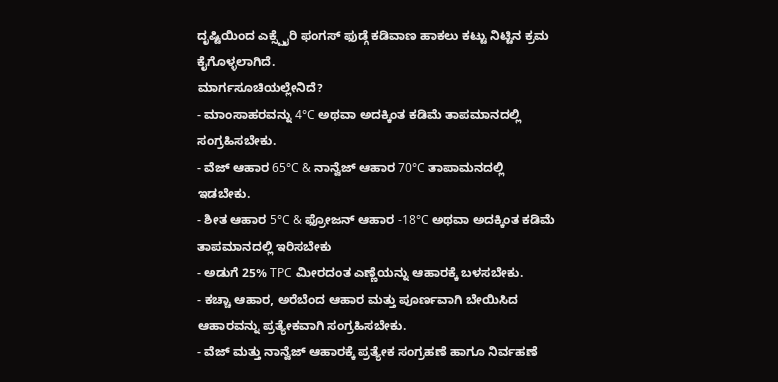ದೃಷ್ಟಿಯಿಂದ ಎಕ್ಸ್ಪೈರಿ ಫಂಗಸ್ ಫುಡ್ಗೆ ಕಡಿವಾಣ ಹಾಕಲು ಕಟ್ಟು ನಿಟ್ಟಿನ ಕ್ರಮ ಕೈಗೊಳ್ಳಲಾಗಿದೆ.
ಮಾರ್ಗಸೂಚಿಯಲ್ಲೇನಿದೆ?
- ಮಾಂಸಾಹರವನ್ನು 4°C ಅಥವಾ ಅದಕ್ಕಿಂತ ಕಡಿಮೆ ತಾಪಮಾನದಲ್ಲಿ ಸಂಗ್ರಹಿಸಬೇಕು.
- ವೆಜ್ ಆಹಾರ 65°C & ನಾನ್ವೆಜ್ ಆಹಾರ 70°C ತಾಪಾಮನದಲ್ಲಿ ಇಡಬೇಕು.
- ಶೀತ ಆಹಾರ 5°C & ಫ್ರೋಜನ್ ಆಹಾರ -18°C ಅಥವಾ ಅದಕ್ಕಿಂತ ಕಡಿಮೆ ತಾಪಮಾನದಲ್ಲಿ ಇರಿಸಬೇಕು
- ಅಡುಗೆ 25% TPC ಮೀರದಂತ ಎಣ್ಣೆಯನ್ನು ಆಹಾರಕ್ಕೆ ಬಳಸಬೇಕು.
- ಕಚ್ಚಾ ಆಹಾರ, ಅರೆಬೆಂದ ಆಹಾರ ಮತ್ತು ಪೂರ್ಣವಾಗಿ ಬೇಯಿಸಿದ ಆಹಾರವನ್ನು ಪ್ರತ್ಯೇಕವಾಗಿ ಸಂಗ್ರಹಿಸಬೇಕು.
- ವೆಜ್ ಮತ್ತು ನಾನ್ವೆಜ್ ಆಹಾರಕ್ಕೆ ಪ್ರತ್ಯೇಕ ಸಂಗ್ರಹಣೆ ಹಾಗೂ ನಿರ್ವಹಣೆ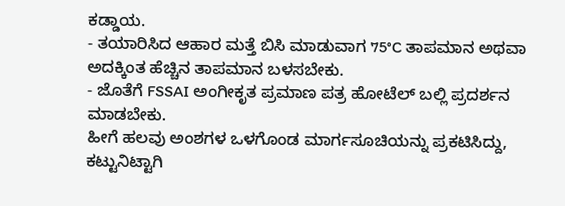ಕಡ್ಡಾಯ.
- ತಯಾರಿಸಿದ ಆಹಾರ ಮತ್ತೆ ಬಿಸಿ ಮಾಡುವಾಗ 75°C ತಾಪಮಾನ ಅಥವಾ ಅದಕ್ಕಿಂತ ಹೆಚ್ಚಿನ ತಾಪಮಾನ ಬಳಸಬೇಕು.
- ಜೊತೆಗೆ FSSAI ಅಂಗೀಕೃತ ಪ್ರಮಾಣ ಪತ್ರ ಹೋಟೆಲ್ ಬಲ್ಲಿ ಪ್ರದರ್ಶನ ಮಾಡಬೇಕು.
ಹೀಗೆ ಹಲವು ಅಂಶಗಳ ಒಳಗೊಂಡ ಮಾರ್ಗಸೂಚಿಯನ್ನು ಪ್ರಕಟಿಸಿದ್ದು, ಕಟ್ಟುನಿಟ್ಟಾಗಿ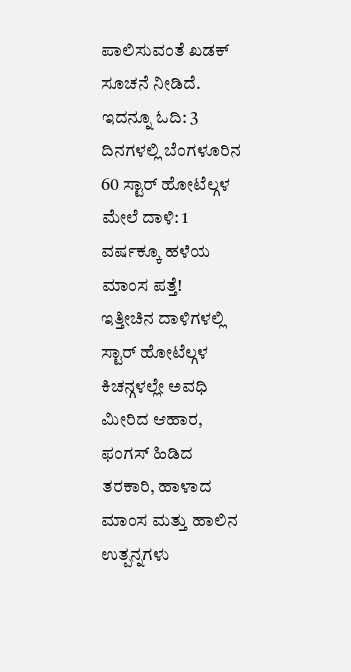ಪಾಲಿಸುವಂತೆ ಖಡಕ್ ಸೂಚನೆ ನೀಡಿದೆ.
ಇದನ್ನೂ ಓದಿ: 3 ದಿನಗಳಲ್ಲಿ ಬೆಂಗಳೂರಿನ 60 ಸ್ಟಾರ್ ಹೋಟೆಲ್ಗಳ ಮೇಲೆ ದಾಳಿ: 1 ವರ್ಷಕ್ಕೂ ಹಳೆಯ ಮಾಂಸ ಪತ್ತೆ!
ಇತ್ತೀಚಿನ ದಾಳಿಗಳಲ್ಲಿ ಸ್ಟಾರ್ ಹೋಟೆಲ್ಗಳ ಕಿಚನ್ಗಳಲ್ಲೇ ಅವಧಿ ಮೀರಿದ ಆಹಾರ, ಫಂಗಸ್ ಹಿಡಿದ ತರಕಾರಿ, ಹಾಳಾದ ಮಾಂಸ ಮತ್ತು ಹಾಲಿನ ಉತ್ಪನ್ನಗಳು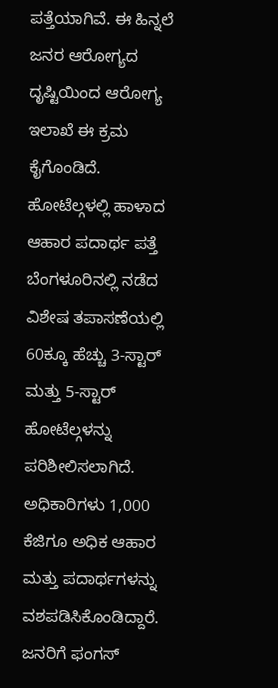ಪತ್ತೆಯಾಗಿವೆ. ಈ ಹಿನ್ನಲೆ ಜನರ ಆರೋಗ್ಯದ ದೃಷ್ಟಿಯಿಂದ ಆರೋಗ್ಯ ಇಲಾಖೆ ಈ ಕ್ರಮ ಕೈಗೊಂಡಿದೆ.
ಹೋಟೆಲ್ಗಳಲ್ಲಿ ಹಾಳಾದ ಆಹಾರ ಪದಾರ್ಥ ಪತ್ತೆ
ಬೆಂಗಳೂರಿನಲ್ಲಿ ನಡೆದ ವಿಶೇಷ ತಪಾಸಣೆಯಲ್ಲಿ 60ಕ್ಕೂ ಹೆಚ್ಚು 3-ಸ್ಟಾರ್ ಮತ್ತು 5-ಸ್ಟಾರ್ ಹೋಟೆಲ್ಗಳನ್ನು ಪರಿಶೀಲಿಸಲಾಗಿದೆ. ಅಧಿಕಾರಿಗಳು 1,000 ಕೆಜಿಗೂ ಅಧಿಕ ಆಹಾರ ಮತ್ತು ಪದಾರ್ಥಗಳನ್ನು ವಶಪಡಿಸಿಕೊಂಡಿದ್ದಾರೆ. ಜನರಿಗೆ ಫಂಗಸ್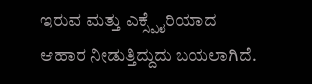ಇರುವ ಮತ್ತು ಎಕ್ಸ್ಪೈರಿಯಾದ ಆಹಾರ ನೀಡುತ್ತಿದ್ದುದು ಬಯಲಾಗಿದೆ.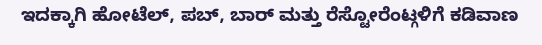ಇದಕ್ಕಾಗಿ ಹೋಟೆಲ್, ಪಬ್, ಬಾರ್ ಮತ್ತು ರೆಸ್ಟೋರೆಂಟ್ಗಳಿಗೆ ಕಡಿವಾಣ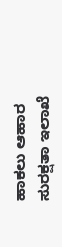ಹಾಕಲು ಆಹಾರ ಸುರಕ್ಷತಾ ಇಲಾಖೆ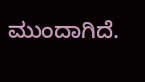ಮುಂದಾಗಿದೆ.